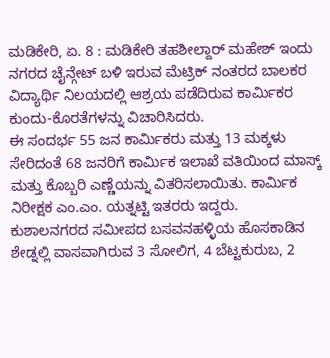ಮಡಿಕೇರಿ, ಏ. 8 : ಮಡಿಕೇರಿ ತಹಶೀಲ್ದಾರ್ ಮಹೇಶ್ ಇಂದು ನಗರದ ಚೈನ್ಗೇಟ್ ಬಳಿ ಇರುವ ಮೆಟ್ರಿಕ್ ನಂತರದ ಬಾಲಕರ ವಿದ್ಯಾರ್ಥಿ ನಿಲಯದಲ್ಲಿ ಆಶ್ರಯ ಪಡೆದಿರುವ ಕಾರ್ಮಿಕರ ಕುಂದು-ಕೊರತೆಗಳನ್ನು ವಿಚಾರಿಸಿದರು.
ಈ ಸಂದರ್ಭ 55 ಜನ ಕಾರ್ಮಿಕರು ಮತ್ತು 13 ಮಕ್ಕಳು ಸೇರಿದಂತೆ 68 ಜನರಿಗೆ ಕಾರ್ಮಿಕ ಇಲಾಖೆ ವತಿಯಿಂದ ಮಾಸ್ಕ್ ಮತ್ತು ಕೊಬ್ಬರಿ ಎಣ್ಣೆಯನ್ನು ವಿತರಿಸಲಾಯಿತು. ಕಾರ್ಮಿಕ ನಿರೀಕ್ಷಕ ಎಂ.ಎಂ. ಯತ್ನಟ್ಟಿ ಇತರರು ಇದ್ದರು.
ಕುಶಾಲನಗರದ ಸಮೀಪದ ಬಸವನಹಳ್ಳಿಯ ಹೊಸಕಾಡಿನ ಶೇಡ್ನಲ್ಲಿ ವಾಸವಾಗಿರುವ 3 ಸೋಲಿಗ, 4 ಬೆಟ್ಟಕುರುಬ, 2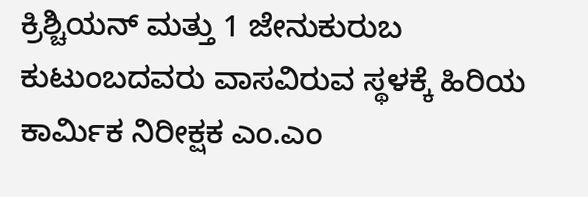ಕ್ರಿಶ್ಚಿಯನ್ ಮತ್ತು 1 ಜೇನುಕುರುಬ ಕುಟುಂಬದವರು ವಾಸವಿರುವ ಸ್ಥಳಕ್ಕೆ ಹಿರಿಯ ಕಾರ್ಮಿಕ ನಿರೀಕ್ಷಕ ಎಂ.ಎಂ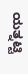ಯತ್ನಟ್ಟಿ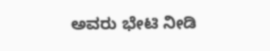ಅವರು ಭೇಟಿ ನೀಡಿ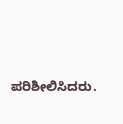ಪರಿಶೀಲಿಸಿದರು.